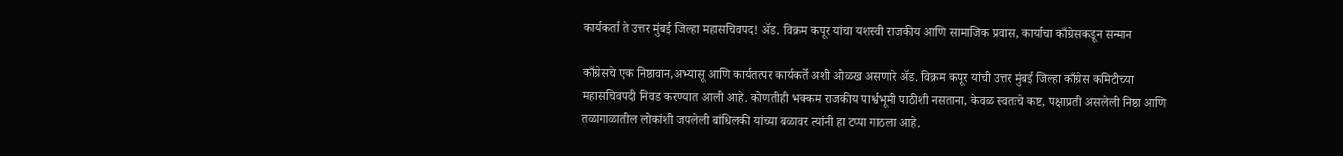कार्यकर्ता ते उत्तर मुंबई जिल्हा महासचिवपद! अ‍ॅड. विक्रम कपूर यांचा यशस्वी राजकीय आणि सामाजिक प्रवास, कार्याचा काँग्रेसकडून सन्मान

काँग्रेसचे एक निष्ठावान,अभ्यासू आणि कार्यतत्पर कार्यकर्ते अशी ओळख असणारे अ‍ॅड. विक्रम कपूर यांची उत्तर मुंबई जिल्हा काँग्रेस कमिटीच्या महासचिवपदी निवड करण्यात आली आहे. कोणतीही भक्कम राजकीय पार्श्वभूमी पाठीशी नसताना, केवळ स्वतःचे कष्ट, पक्षाप्रती असलेली निष्ठा आणि तळागाळातील लोकांशी जपलेली बांधिलकी यांच्या बळावर त्यांनी हा टप्पा गाठला आहे.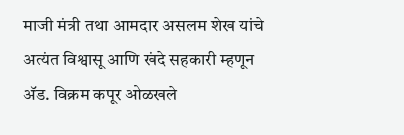माजी मंत्री तथा आमदार असलम शेख यांचे अत्यंत विश्वासू आणि खंदे सहकारी म्हणून अ‍ॅड. विक्रम कपूर ओळखले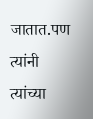जातात.पण त्यांनी त्यांच्या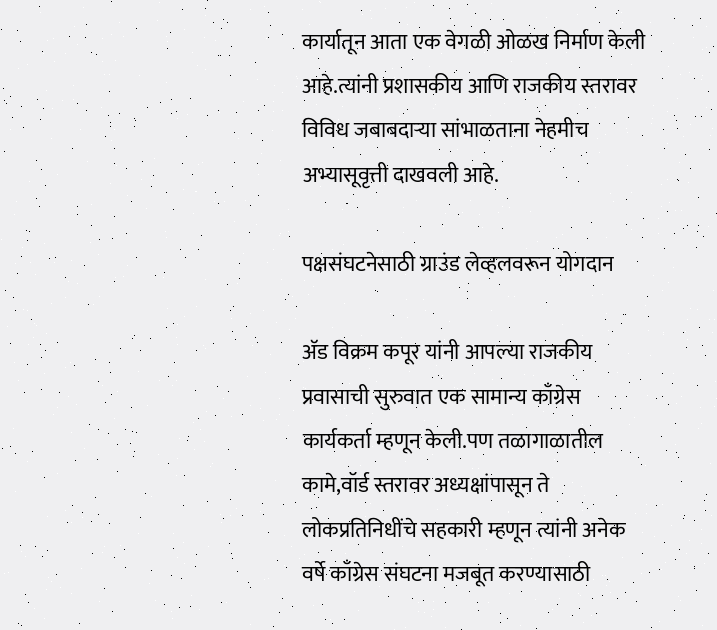कार्यातून आता एक वेगळी ओळख निर्माण केली आहे.त्यांनी प्रशासकीय आणि राजकीय स्तरावर विविध जबाबदाऱ्या सांभाळताना नेहमीच अभ्यासूवृत्ती दाखवली आहे.

पक्षसंघटनेसाठी ग्राउंड लेव्हलवरून योगदान

अ‍ॅड विक्रम कपूर यांनी आपल्या राजकीय प्रवासाची सुरुवात एक सामान्य काँग्रेस कार्यकर्ता म्हणून केली.पण तळागाळातील कामे,वॉर्ड स्तरावर अध्यक्षांपासून ते लोकप्रतिनिधींचे सहकारी म्हणून त्यांनी अनेक वर्षे काँग्रेस संघटना मजबूत करण्यासाठी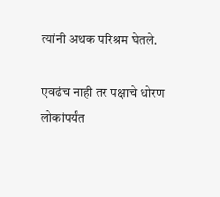त्यांनी अथक परिश्रम घेतले.

एवढंच नाही तर पक्षाचे धोरण लोकांपर्यंत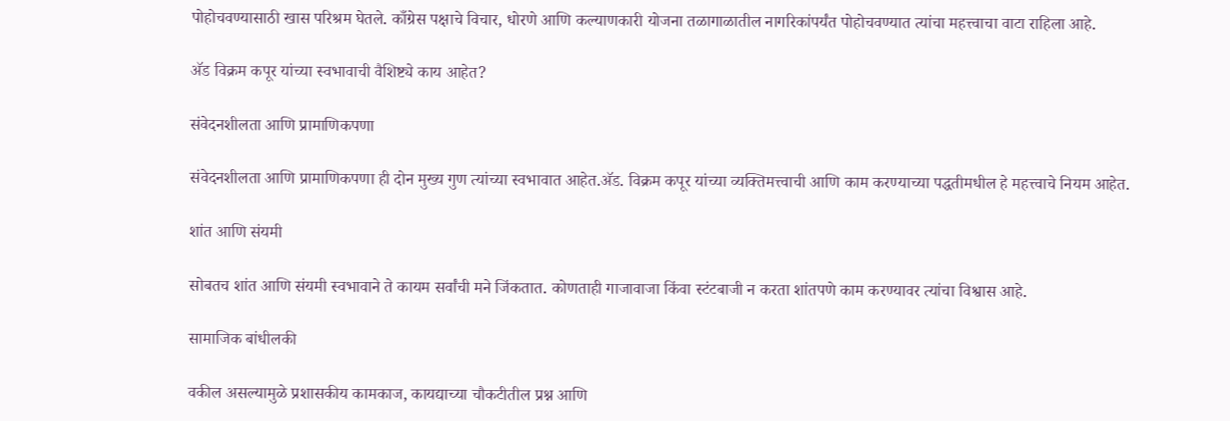पोहोचवण्यासाठी खास परिश्रम घेतले. काँग्रेस पक्षाचे विचार, धोरणे आणि कल्याणकारी योजना तळागाळातील नागरिकांपर्यंत पोहोचवण्यात त्यांचा महत्त्वाचा वाटा राहिला आहे.

अ‍ॅड विक्रम कपूर यांच्या स्वभावाची वैशिष्ट्ये काय आहेत?

संवेदनशीलता आणि प्रामाणिकपणा

संवेदनशीलता आणि प्रामाणिकपणा ही दोन मुख्य गुण त्यांच्या स्वभावात आहेत.अ‍ॅड. विक्रम कपूर यांच्या व्यक्तिमत्त्वाची आणि काम करण्याच्या पद्धतीमधील हे महत्त्वाचे नियम आहेत.

शांत आणि संयमी

सोबतच शांत आणि संयमी स्वभावाने ते कायम सर्वांची मने जिंकतात. कोणताही गाजावाजा किंवा स्टंटबाजी न करता शांतपणे काम करण्यावर त्यांचा विश्वास आहे.

सामाजिक बांधीलकी

वकील असल्यामुळे प्रशासकीय कामकाज, कायद्याच्या चौकटीतील प्रश्न आणि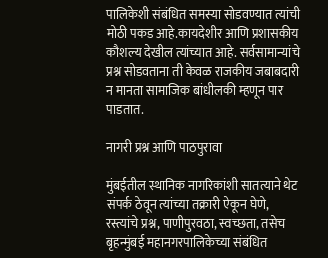पालिकेशी संबंधित समस्या सोडवण्यात त्यांची मोठी पकड आहे.कायदेशीर आणि प्रशासकीय कौशल्य देखील त्यांच्यात आहे. सर्वसामान्यांचे प्रश्न सोडवताना ती केवळ राजकीय जबाबदारी न मानता सामाजिक बांधीलकी म्हणून पार पाडतात.

नागरी प्रश्न आणि पाठपुरावा

मुंबईतील स्थानिक नागरिकांशी सातत्याने थेट संपर्क ठेवून त्यांच्या तक्रारी ऐकून घेणे, रस्त्यांचे प्रश्न, पाणीपुरवठा, स्वच्छता, तसेच बृहन्मुंबई महानगरपालिकेच्या संबंधित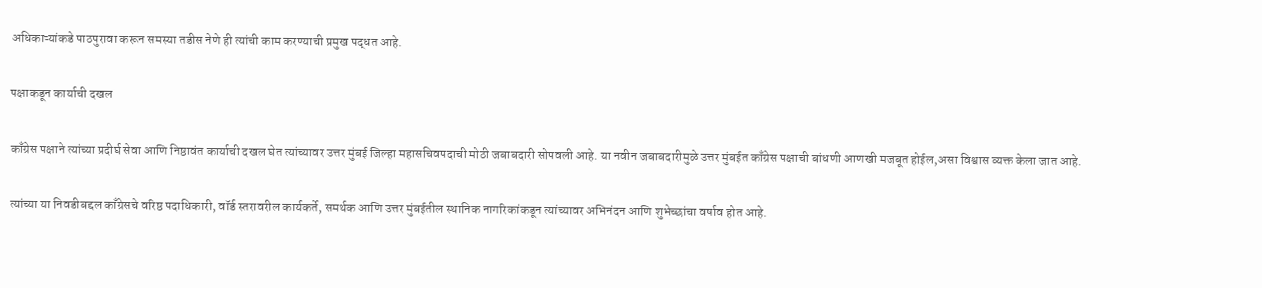अधिकाऱ्यांकडे पाठपुरावा करून समस्या तडीस नेणे ही त्यांची काम करण्याची प्रमुख पद्धत आहे.

पक्षाकडून कार्याची दखल

काँग्रेस पक्षाने त्यांच्या प्रदीर्घ सेवा आणि निष्ठावंत कार्याची दखल घेत त्यांच्यावर उत्तर मुंबई जिल्हा महासचिवपदाची मोठी जबाबदारी सोपवली आहे. या नवीन जबाबदारीमुळे उत्तर मुंबईत काँग्रेस पक्षाची बांधणी आणखी मजबूत होईल,असा विश्वास व्यक्त केला जात आहे.

त्यांच्या या निवडीबद्दल काँग्रेसचे वरिष्ठ पदाधिकारी, वॉर्ड स्तरावरील कार्यकर्ते, समर्थक आणि उत्तर मुंबईतील स्थानिक नागरिकांकडून त्यांच्यावर अभिनंदन आणि शुभेच्छांचा वर्षाव होत आहे.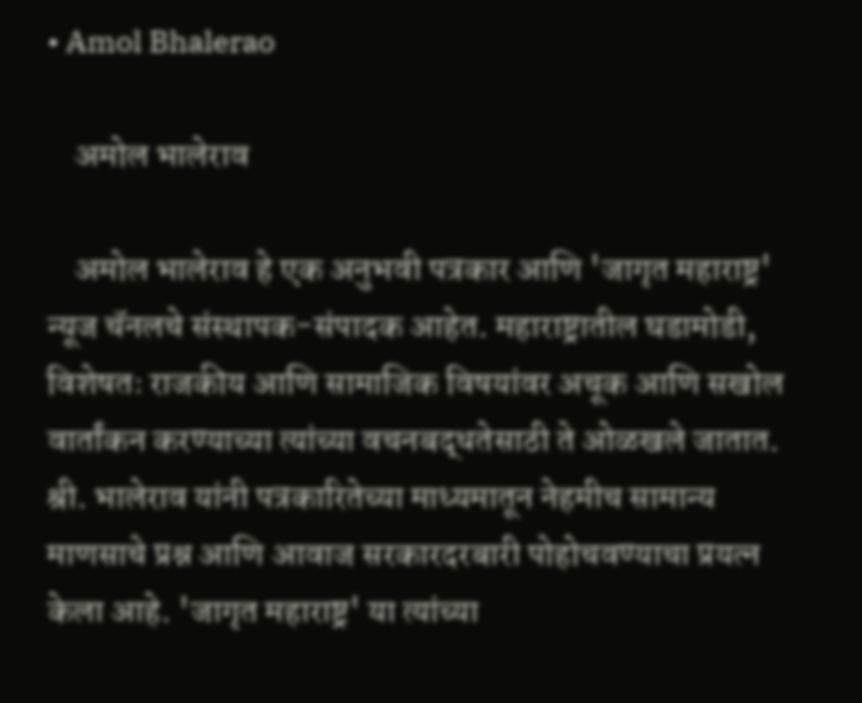• Amol Bhalerao

    अमोल भालेराव

    अमोल भालेराव हे एक अनुभवी पत्रकार आणि 'जागृत महाराष्ट्र' न्यूज चॅनलचे संस्थापक-संपादक आहेत. महाराष्ट्रातील घडामोडी, विशेषतः राजकीय आणि सामाजिक विषयांवर अचूक आणि सखोल वार्तांकन करण्याच्या त्यांच्या वचनबद्धतेसाठी ते ओळखले जातात. श्री. भालेराव यांनी पत्रकारितेच्या माध्यमातून नेहमीच सामान्य माणसाचे प्रश्न आणि आवाज सरकारदरबारी पोहोचवण्याचा प्रयत्न केला आहे. 'जागृत महाराष्ट्र' या त्यांच्या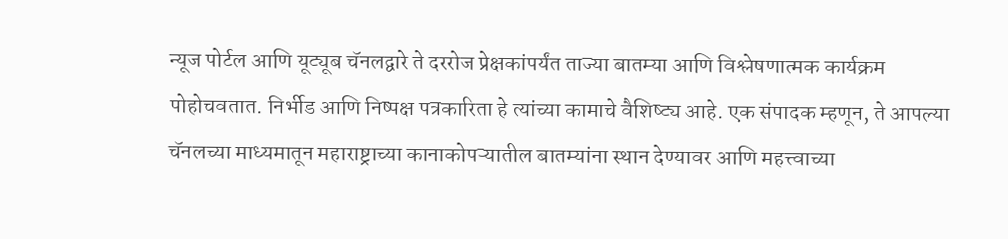न्यूज पोर्टल आणि यूट्यूब चॅनलद्वारे ते दररोज प्रेक्षकांपर्यंत ताज्या बातम्या आणि विश्लेषणात्मक कार्यक्रम पोहोचवतात. निर्भीड आणि निष्पक्ष पत्रकारिता हे त्यांच्या कामाचे वैशिष्ट्य आहे. एक संपादक म्हणून, ते आपल्या चॅनलच्या माध्यमातून महाराष्ट्राच्या कानाकोपऱ्यातील बातम्यांना स्थान देण्यावर आणि महत्त्वाच्या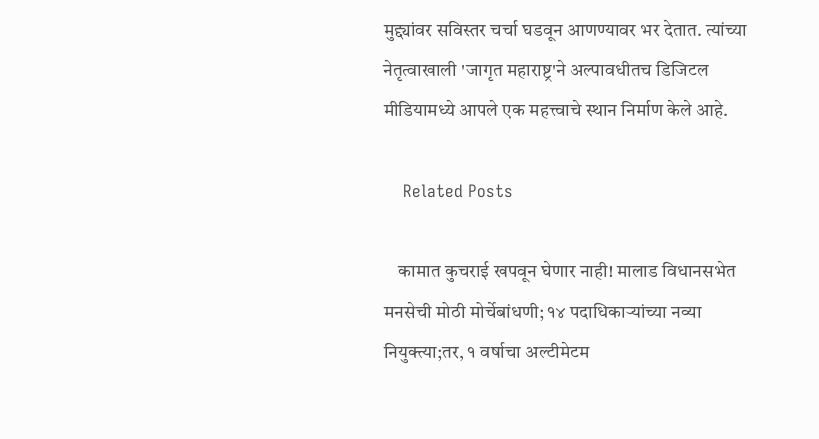मुद्द्यांवर सविस्तर चर्चा घडवून आणण्यावर भर देतात. त्यांच्या नेतृत्वाखाली 'जागृत महाराष्ट्र'ने अल्पावधीतच डिजिटल मीडियामध्ये आपले एक महत्त्वाचे स्थान निर्माण केले आहे.

    Related Posts

    कामात कुचराई खपवून घेणार नाही! मालाड विधानसभेत मनसेची मोठी मोर्चेबांधणी; १४ पदाधिकाऱ्यांच्या नव्या नियुक्त्या;तर, १ वर्षाचा अल्टीमेटम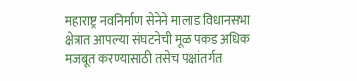महाराष्ट्र नवनिर्माण सेनेने मालाड विधानसभा क्षेत्रात आपल्या संघटनेची मूळ पकड अधिक मजबूत करण्यासाठी तसेच पक्षांतर्गत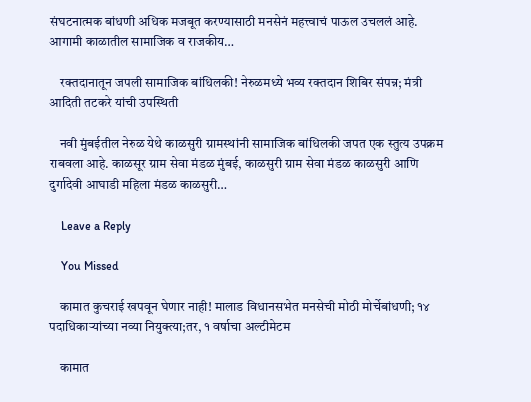संघटनात्मक बांधणी अधिक मजबूत करण्यासाठी मनसेनं महत्त्वाचं पाऊल उचललं आहे. आगामी काळातील सामाजिक व राजकीय…

    रक्तदानातून जपली सामाजिक बांधिलकी! नेरुळमध्ये भव्य रक्तदान शिबिर संपन्न; मंत्री आदिती तटकरे यांची उपस्थिती

    नवी मुंबईतील नेरुळ येथे काळसुरी ग्रामस्थांनी सामाजिक बांधिलकी जपत एक स्तुत्य उपक्रम राबवला आहे. काळसूर ग्राम सेवा मंडळ मुंबई, काळसुरी ग्राम सेवा मंडळ काळसुरी आणि दुर्गादेवी आघाडी महिला मंडळ काळसुरी…

    Leave a Reply

    You Missed

    कामात कुचराई खपवून घेणार नाही! मालाड विधानसभेत मनसेची मोठी मोर्चेबांधणी; १४ पदाधिकाऱ्यांच्या नव्या नियुक्त्या;तर, १ वर्षाचा अल्टीमेटम

    कामात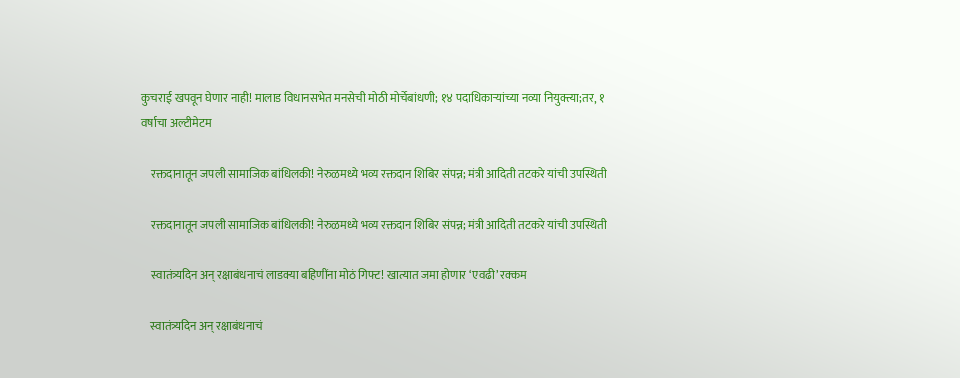कुचराई खपवून घेणार नाही! मालाड विधानसभेत मनसेची मोठी मोर्चेबांधणी; १४ पदाधिकाऱ्यांच्या नव्या नियुक्त्या;तर, १ वर्षाचा अल्टीमेटम

    रक्तदानातून जपली सामाजिक बांधिलकी! नेरुळमध्ये भव्य रक्तदान शिबिर संपन्न; मंत्री आदिती तटकरे यांची उपस्थिती

    रक्तदानातून जपली सामाजिक बांधिलकी! नेरुळमध्ये भव्य रक्तदान शिबिर संपन्न; मंत्री आदिती तटकरे यांची उपस्थिती

    स्वातंत्र्यदिन अन् रक्षाबंधनाचं लाडक्या बहि‍णींना मोठं गिफ्ट! खात्यात जमा होणार ‘एवढी’ रक्कम

    स्वातंत्र्यदिन अन् रक्षाबंधनाचं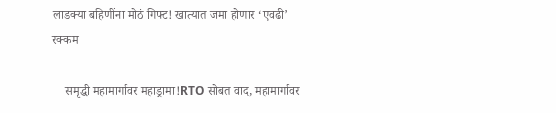लाडक्या बहि‍णींना मोठं गिफ्ट! खात्यात जमा होणार ‘एवढी’ रक्कम

    समृद्धी महामार्गावर महाड्रामा!RTO सोबत वाद, महामार्गावर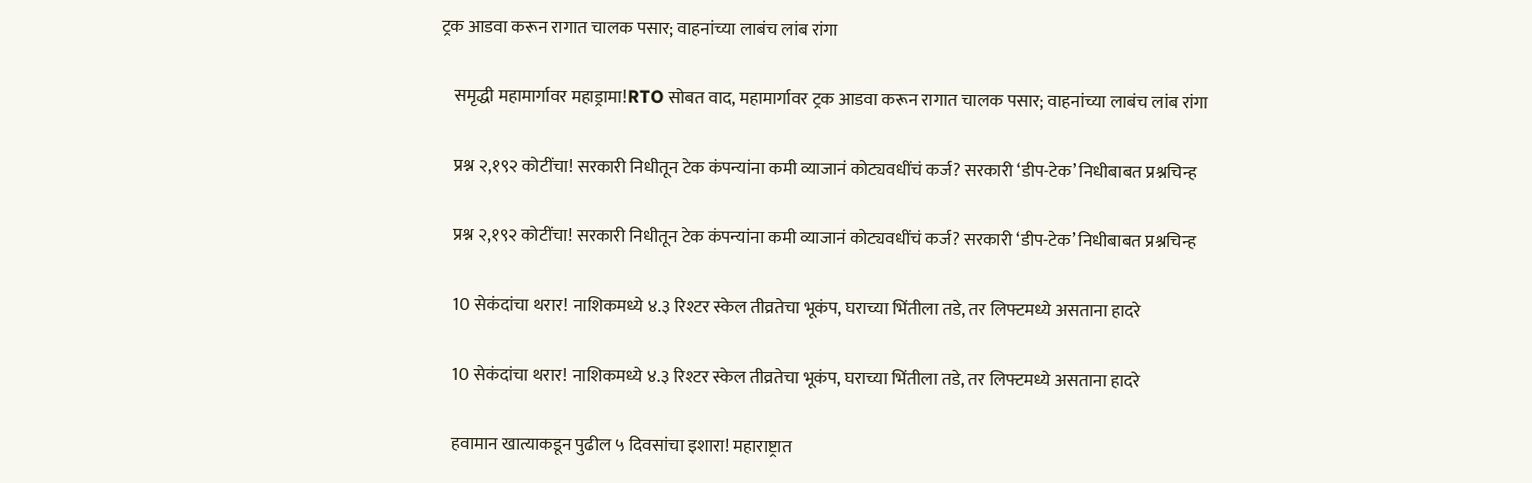ट्रक आडवा करून रागात चालक पसार; वाहनांच्या लाबंच लांब रांगा

    समृद्धी महामार्गावर महाड्रामा!RTO सोबत वाद, महामार्गावर ट्रक आडवा करून रागात चालक पसार; वाहनांच्या लाबंच लांब रांगा

    प्रश्न २,१९२ कोटींचा! सरकारी निधीतून टेक कंपन्यांना कमी व्याजानं कोट्यवधींचं कर्ज? सरकारी ‘डीप-टेक’ निधीबाबत प्रश्नचिन्ह

    प्रश्न २,१९२ कोटींचा! सरकारी निधीतून टेक कंपन्यांना कमी व्याजानं कोट्यवधींचं कर्ज? सरकारी ‘डीप-टेक’ निधीबाबत प्रश्नचिन्ह

    10 सेकंदांचा थरार! नाशिकमध्ये ४.३ रिश्टर स्केल तीव्रतेचा भूकंप, घराच्या भिंतीला तडे, तर लिफ्टमध्ये असताना हादरे

    10 सेकंदांचा थरार! नाशिकमध्ये ४.३ रिश्टर स्केल तीव्रतेचा भूकंप, घराच्या भिंतीला तडे, तर लिफ्टमध्ये असताना हादरे

    हवामान खात्याकडून पुढील ५ दिवसांचा इशारा! महाराष्ट्रात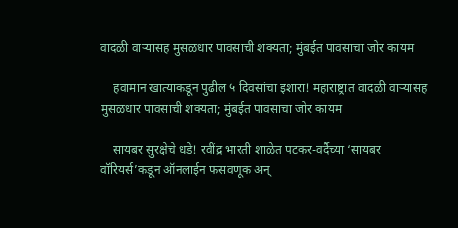वादळी वाऱ्यासह मुसळधार पावसाची शक्यता; मुंबईत पावसाचा जोर कायम

    हवामान खात्याकडून पुढील ५ दिवसांचा इशारा! महाराष्ट्रात वादळी वाऱ्यासह मुसळधार पावसाची शक्यता; मुंबईत पावसाचा जोर कायम

    सायबर सुरक्षेचे धडे! रवींद्र भारती शाळेत पटकर-वर्दैच्या ‘सायबर वॉरियर्स’कडून ऑनलाईन फसवणूक अन्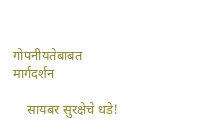गोपनीयतेबाबत मार्गदर्शन

    सायबर सुरक्षेचे धडे!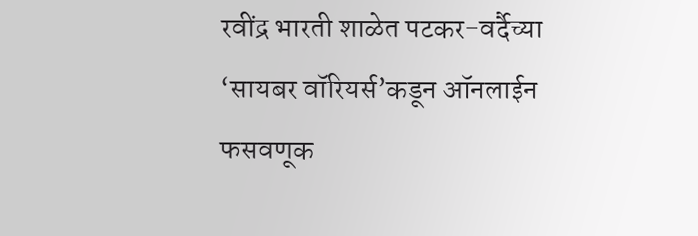रवींद्र भारती शाळेत पटकर-वर्दैच्या ‘सायबर वॉरियर्स’कडून ऑनलाईन फसवणूक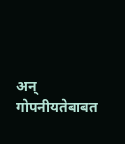अन् गोपनीयतेबाबत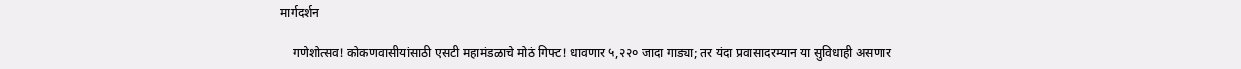मार्गदर्शन

    गणेशोत्सव! कोकणवासीयांसाठी एसटी महामंडळाचे मोठं गिफ्ट! धावणार ५,२२० जादा गाड्या; तर यंदा प्रवासादरम्यान या सुविधाही असणार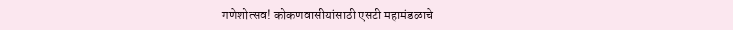गणेशोत्सव! कोकणवासीयांसाठी एसटी महामंडळाचे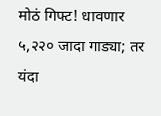मोठं गिफ्ट! धावणार ५,२२० जादा गाड्या; तर यंदा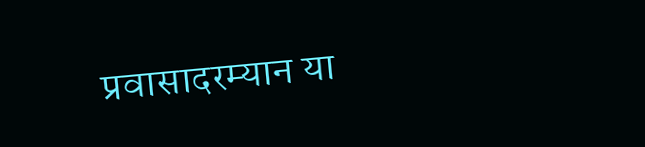प्रवासादरम्यान या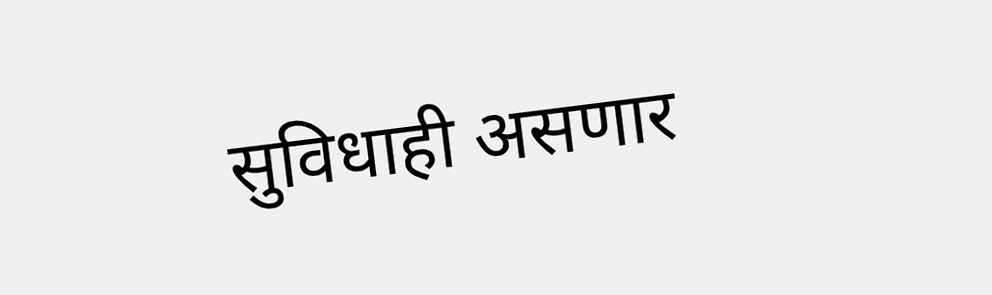सुविधाही असणार